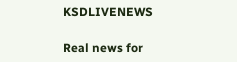KSDLIVENEWS

Real news for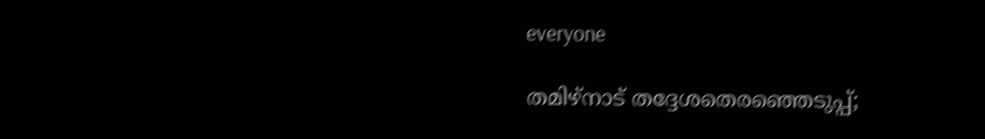everyone

തമിഴ്‌നാട് തദ്ദേശതെരഞ്ഞെടുപ്പ്;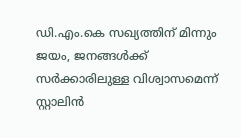ഡി.എം.കെ സഖ്യത്തിന് മിന്നും ജയം, ജനങ്ങള്‍ക്ക് സര്‍ക്കാരിലുള്ള വിശ്വാസമെന്ന് സ്റ്റാലിന്‍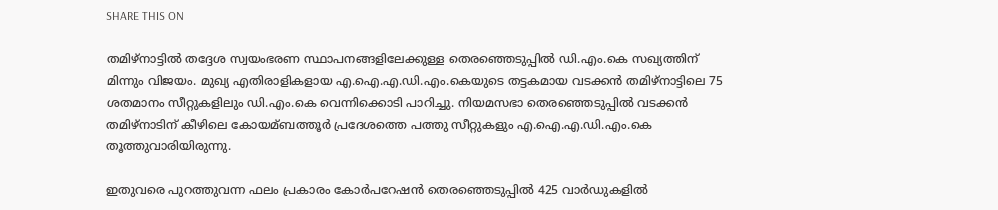SHARE THIS ON

തമിഴ്‌നാട്ടില്‍ തദ്ദേശ സ്വയംഭരണ സ്ഥാപനങ്ങളിലേക്കുള്ള തെരഞ്ഞെടുപ്പില്‍ ഡി.എം.കെ സഖ്യത്തിന് മിന്നും വിജയം. മുഖ്യ എതിരാളികളായ എ.ഐ.എ.ഡി.എം.കെയുടെ തട്ടകമായ വടക്കന്‍ തമിഴ്‌നാട്ടിലെ 75 ശതമാനം സീറ്റുകളിലും ഡി.എം.കെ വെന്നിക്കൊടി പാറിച്ചു. നിയമസഭാ തെരഞ്ഞെടുപ്പില്‍ വടക്കന്‍ തമിഴ്‌നാടിന് കീഴിലെ കോയമ്ബത്തൂര്‍ പ്രദേശത്തെ പത്തു സീറ്റുകളും എ.ഐ.എ.ഡി.എം.കെ തൂത്തുവാരിയിരുന്നു.

ഇതുവരെ പുറത്തുവന്ന ഫലം പ്രകാരം കോര്‍പറേഷന്‍ തെരഞ്ഞെടുപ്പില്‍ 425 വാര്‍ഡുകളില്‍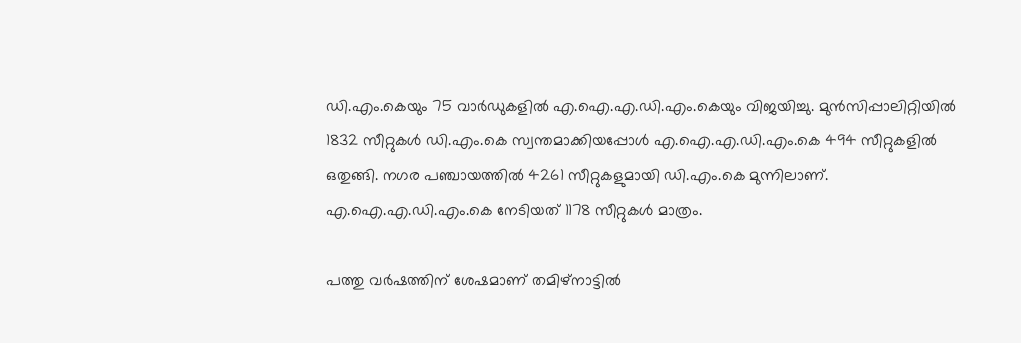ഡി.എം.കെയും 75 വാര്‍ഡുകളില്‍ എ.ഐ.എ.ഡി.എം.കെയും വിജയിച്ചു. മുന്‍സിപ്പാലിറ്റിയില്‍ 1832 സീറ്റുകള്‍ ഡി.എം.കെ സ്വന്തമാക്കിയപ്പോള്‍ എ.ഐ.എ.ഡി.എം.കെ 494 സീറ്റുകളില്‍ ഒതുങ്ങി. നഗര പഞ്ചായത്തില്‍ 4261 സീറ്റുകളുമായി ഡി.എം.കെ മുന്നിലാണ്. എ.ഐ.എ.ഡി.എം.കെ നേടിയത് 1178 സീറ്റുകള്‍ മാത്രം.

പത്തു വര്‍ഷത്തിന് ശേഷമാണ് തമിഴ്നാട്ടില്‍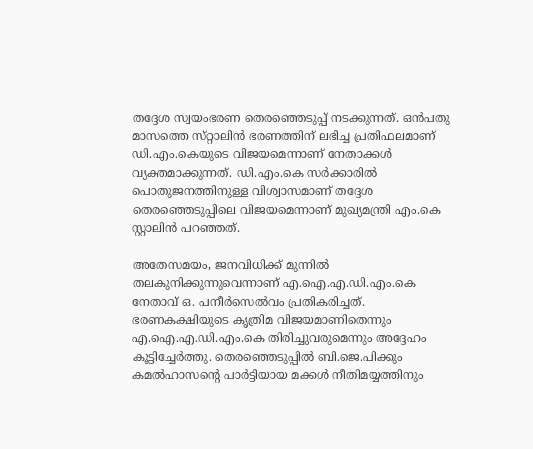തദ്ദേശ സ്വയംഭരണ തെരഞ്ഞെടുപ്പ് നടക്കുന്നത്. ഒന്‍പതു മാസത്തെ സ്‌റ്റാലിന്‍ ഭരണത്തിന് ലഭിച്ച പ്രതിഫലമാണ് ഡി.എം.കെയുടെ വിജയമെന്നാണ് നേതാക്കള്‍ വ്യക്തമാക്കുന്നത്. ഡി.എം.കെ സര്‍ക്കാരില്‍ പൊതുജനത്തിനുള്ള വിശ്വാസമാണ് തദ്ദേശ തെരഞ്ഞെടുപ്പിലെ വിജയമെന്നാണ് മുഖ്യമന്ത്രി എം.കെ സ്റ്റാലിന്‍ പറ‍ഞ്ഞത്.

അതേസമയം, ജനവിധിക്ക് മുന്നില്‍ തലകുനിക്കുന്നുവെന്നാണ് എ.ഐ.എ.ഡി.എം.കെ നേതാവ് ഒ. പനീര്‍സെല്‍വം പ്രതികരിച്ചത്. ഭരണകക്ഷിയുടെ കൃത്രിമ വിജയമാണിതെന്നും എ.ഐ.എ.ഡി.എം.കെ തിരിച്ചുവരുമെന്നും അദ്ദേഹം കൂട്ടിച്ചേര്‍ത്തു. തെരഞ്ഞെടുപ്പില്‍ ബി.ജെ.പിക്കും കമല്‍ഹാസന്റെ പാര്‍ട്ടിയായ മക്കള്‍ നീതിമയ്യത്തിനും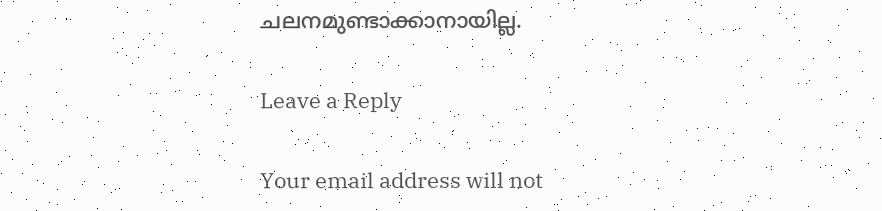ചലനമുണ്ടാക്കാനായില്ല.

Leave a Reply

Your email address will not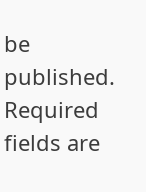be published. Required fields are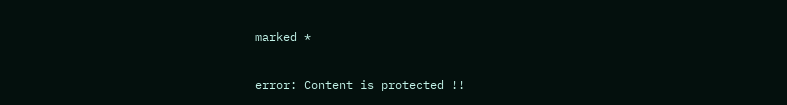marked *

error: Content is protected !!